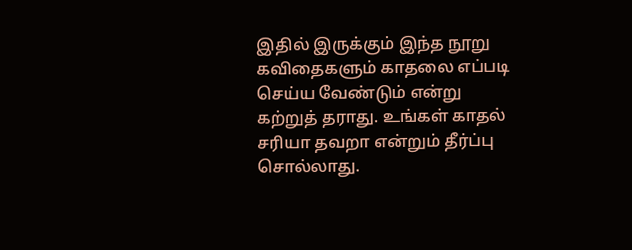இதில் இருக்கும் இந்த நூறு கவிதைகளும் காதலை எப்படி செய்ய வேண்டும் என்று கற்றுத் தராது. உங்கள் காதல் சரியா தவறா என்றும் தீர்ப்பு சொல்லாது.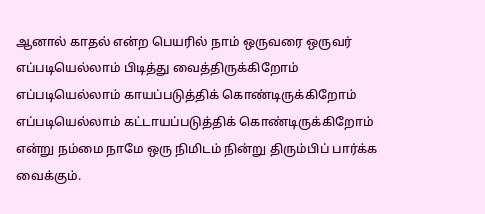ஆனால் காதல் என்ற பெயரில் நாம் ஒருவரை ஒருவர் எப்படியெல்லாம் பிடித்து வைத்திருக்கிறோம் எப்படியெல்லாம் காயப்படுத்திக் கொண்டிருக்கிறோம் எப்படியெல்லாம் கட்டாயப்படுத்திக் கொண்டிருக்கிறோம் என்று நம்மை நாமே ஒரு நிமிடம் நின்று திரும்பிப் பார்க்க வைக்கும்.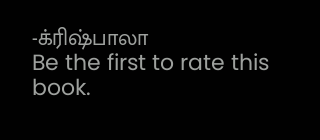-க்ரிஷ்பாலா
Be the first to rate this book.